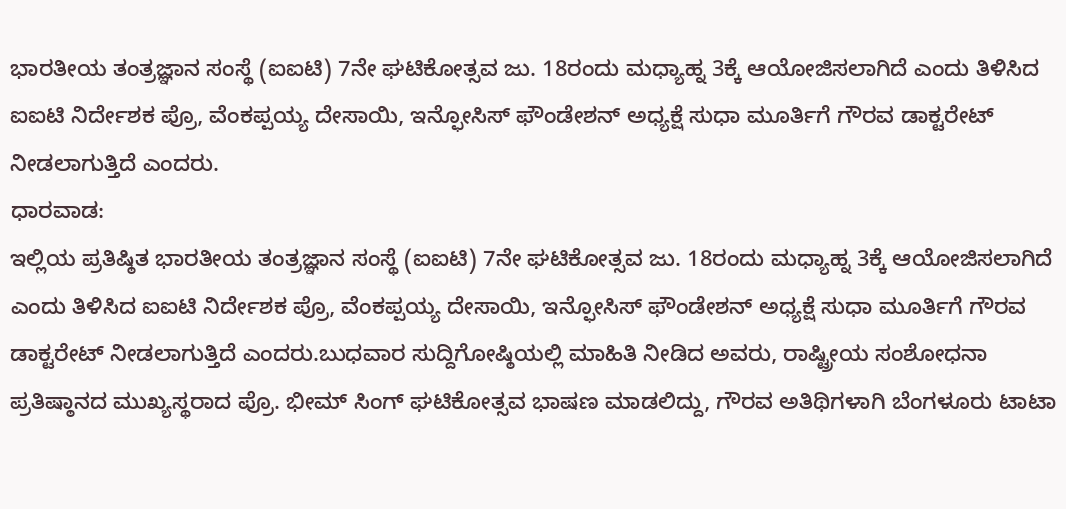ಭಾರತೀಯ ತಂತ್ರಜ್ಞಾನ ಸಂಸ್ಥೆ (ಐಐಟಿ) 7ನೇ ಘಟಿಕೋತ್ಸವ ಜು. 18ರಂದು ಮಧ್ಯಾಹ್ನ 3ಕ್ಕೆ ಆಯೋಜಿಸಲಾಗಿದೆ ಎಂದು ತಿಳಿಸಿದ ಐಐಟಿ ನಿರ್ದೇಶಕ ಪ್ರೊ, ವೆಂಕಪ್ಪಯ್ಯ ದೇಸಾಯಿ, ಇನ್ಫೋಸಿಸ್ ಫೌಂಡೇಶನ್ ಅಧ್ಯಕ್ಷೆ ಸುಧಾ ಮೂರ್ತಿಗೆ ಗೌರವ ಡಾಕ್ಟರೇಟ್ ನೀಡಲಾಗುತ್ತಿದೆ ಎಂದರು.
ಧಾರವಾಡ:
ಇಲ್ಲಿಯ ಪ್ರತಿಷ್ಠಿತ ಭಾರತೀಯ ತಂತ್ರಜ್ಞಾನ ಸಂಸ್ಥೆ (ಐಐಟಿ) 7ನೇ ಘಟಿಕೋತ್ಸವ ಜು. 18ರಂದು ಮಧ್ಯಾಹ್ನ 3ಕ್ಕೆ ಆಯೋಜಿಸಲಾಗಿದೆ ಎಂದು ತಿಳಿಸಿದ ಐಐಟಿ ನಿರ್ದೇಶಕ ಪ್ರೊ, ವೆಂಕಪ್ಪಯ್ಯ ದೇಸಾಯಿ, ಇನ್ಫೋಸಿಸ್ ಫೌಂಡೇಶನ್ ಅಧ್ಯಕ್ಷೆ ಸುಧಾ ಮೂರ್ತಿಗೆ ಗೌರವ ಡಾಕ್ಟರೇಟ್ ನೀಡಲಾಗುತ್ತಿದೆ ಎಂದರು.ಬುಧವಾರ ಸುದ್ದಿಗೋಷ್ಠಿಯಲ್ಲಿ ಮಾಹಿತಿ ನೀಡಿದ ಅವರು, ರಾಷ್ಟ್ರೀಯ ಸಂಶೋಧನಾ ಪ್ರತಿಷ್ಠಾನದ ಮುಖ್ಯಸ್ಥರಾದ ಪ್ರೊ. ಭೀಮ್ ಸಿಂಗ್ ಘಟಿಕೋತ್ಸವ ಭಾಷಣ ಮಾಡಲಿದ್ದು, ಗೌರವ ಅತಿಥಿಗಳಾಗಿ ಬೆಂಗಳೂರು ಟಾಟಾ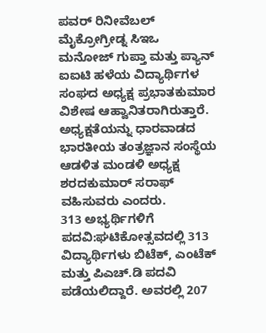ಪವರ್ ರಿನೀವೆಬಲ್ ಮೈಕ್ರೋಗ್ರೀಡ್ನ ಸಿಇಒ ಮನೋಜ್ ಗುಪ್ತಾ ಮತ್ತು ಪ್ಯಾನ್ ಐಐಟಿ ಹಳೆಯ ವಿದ್ಯಾರ್ಥಿಗಳ ಸಂಘದ ಅಧ್ಯಕ್ಷ ಪ್ರಭಾತಕುಮಾರ ವಿಶೇಷ ಆಹ್ವಾನಿತರಾಗಿರುತ್ತಾರೆ. ಅಧ್ಯಕ್ಷತೆಯನ್ನು ಧಾರವಾಡದ ಭಾರತೀಯ ತಂತ್ರಜ್ಞಾನ ಸಂಸ್ಥೆಯ ಆಡಳಿತ ಮಂಡಳಿ ಅಧ್ಯಕ್ಷ ಶರದಕುಮಾರ್ ಸರಾಫ್ ವಹಿಸುವರು ಎಂದರು.
313 ಅಭ್ಯರ್ಥಿಗಳಿಗೆ ಪದವಿ:ಘಟಿಕೋತ್ಸವದಲ್ಲಿ 313 ವಿದ್ಯಾರ್ಥಿಗಳು ಬಿಟೆಕ್, ಎಂಟೆಕ್ ಮತ್ತು ಪಿಎಚ್.ಡಿ ಪದವಿ ಪಡೆಯಲಿದ್ದಾರೆ. ಅವರಲ್ಲಿ 207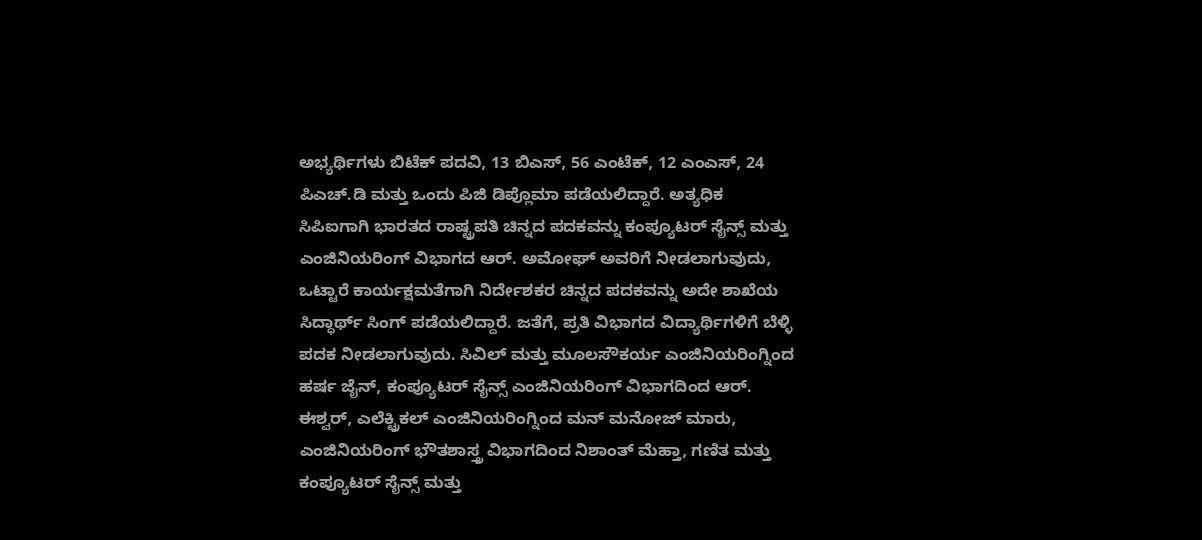ಅಭ್ಯರ್ಥಿಗಳು ಬಿಟೆಕ್ ಪದವಿ, 13 ಬಿಎಸ್, 56 ಎಂಟೆಕ್, 12 ಎಂಎಸ್, 24 ಪಿಎಚ್.ಡಿ ಮತ್ತು ಒಂದು ಪಿಜಿ ಡಿಪ್ಲೊಮಾ ಪಡೆಯಲಿದ್ದಾರೆ. ಅತ್ಯಧಿಕ ಸಿಪಿಐಗಾಗಿ ಭಾರತದ ರಾಷ್ಟ್ರಪತಿ ಚಿನ್ನದ ಪದಕವನ್ನು ಕಂಪ್ಯೂಟರ್ ಸೈನ್ಸ್ ಮತ್ತು ಎಂಜಿನಿಯರಿಂಗ್ ವಿಭಾಗದ ಆರ್. ಅಮೋಘ್ ಅವರಿಗೆ ನೀಡಲಾಗುವುದು, ಒಟ್ಟಾರೆ ಕಾರ್ಯಕ್ಷಮತೆಗಾಗಿ ನಿರ್ದೇಶಕರ ಚಿನ್ನದ ಪದಕವನ್ನು ಅದೇ ಶಾಖೆಯ ಸಿದ್ಧಾರ್ಥ್ ಸಿಂಗ್ ಪಡೆಯಲಿದ್ದಾರೆ. ಜತೆಗೆ, ಪ್ರತಿ ವಿಭಾಗದ ವಿದ್ಯಾರ್ಥಿಗಳಿಗೆ ಬೆಳ್ಳಿ ಪದಕ ನೀಡಲಾಗುವುದು. ಸಿವಿಲ್ ಮತ್ತು ಮೂಲಸೌಕರ್ಯ ಎಂಜಿನಿಯರಿಂಗ್ನಿಂದ ಹರ್ಷ ಜೈನ್, ಕಂಪ್ಯೂಟರ್ ಸೈನ್ಸ್ ಎಂಜಿನಿಯರಿಂಗ್ ವಿಭಾಗದಿಂದ ಆರ್. ಈಶ್ವರ್, ಎಲೆಕ್ಟ್ರಿಕಲ್ ಎಂಜಿನಿಯರಿಂಗ್ನಿಂದ ಮನ್ ಮನೋಜ್ ಮಾರು, ಎಂಜಿನಿಯರಿಂಗ್ ಭೌತಶಾಸ್ತ್ರ ವಿಭಾಗದಿಂದ ನಿಶಾಂತ್ ಮೆಹ್ತಾ, ಗಣಿತ ಮತ್ತು ಕಂಪ್ಯೂಟರ್ ಸೈನ್ಸ್ ಮತ್ತು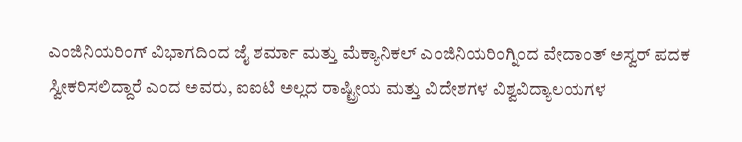ಎಂಜಿನಿಯರಿಂಗ್ ವಿಭಾಗದಿಂದ ಜೈ ಶರ್ಮಾ ಮತ್ತು ಮೆಕ್ಯಾನಿಕಲ್ ಎಂಜಿನಿಯರಿಂಗ್ನಿಂದ ವೇದಾಂತ್ ಅಸ್ವರ್ ಪದಕ ಸ್ವೀಕರಿಸಲಿದ್ದಾರೆ ಎಂದ ಅವರು, ಐಐಟಿ ಅಲ್ಲದ ರಾಷ್ಟ್ರೀಯ ಮತ್ತು ವಿದೇಶಗಳ ವಿಶ್ವವಿದ್ಯಾಲಯಗಳ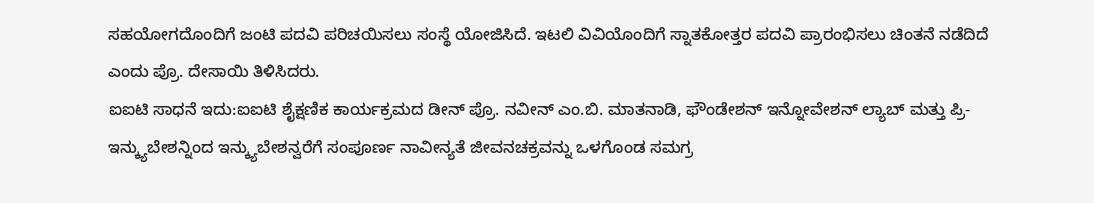ಸಹಯೋಗದೊಂದಿಗೆ ಜಂಟಿ ಪದವಿ ಪರಿಚಯಿಸಲು ಸಂಸ್ಥೆ ಯೋಜಿಸಿದೆ. ಇಟಲಿ ವಿವಿಯೊಂದಿಗೆ ಸ್ನಾತಕೋತ್ತರ ಪದವಿ ಪ್ರಾರಂಭಿಸಲು ಚಿಂತನೆ ನಡೆದಿದೆ ಎಂದು ಪ್ರೊ. ದೇಸಾಯಿ ತಿಳಿಸಿದರು.
ಐಐಟಿ ಸಾಧನೆ ಇದು:ಐಐಟಿ ಶೈಕ್ಷಣಿಕ ಕಾರ್ಯಕ್ರಮದ ಡೀನ್ ಪ್ರೊ. ನವೀನ್ ಎಂ.ಬಿ. ಮಾತನಾಡಿ, ಫೌಂಡೇಶನ್ ಇನ್ನೋವೇಶನ್ ಲ್ಯಾಬ್ ಮತ್ತು ಪ್ರಿ-ಇನ್ಕ್ಯುಬೇಶನ್ನಿಂದ ಇನ್ಕ್ಯುಬೇಶನ್ವರೆಗೆ ಸಂಪೂರ್ಣ ನಾವೀನ್ಯತೆ ಜೀವನಚಕ್ರವನ್ನು ಒಳಗೊಂಡ ಸಮಗ್ರ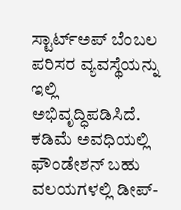ಸ್ಟಾರ್ಟ್ಅಪ್ ಬೆಂಬಲ ಪರಿಸರ ವ್ಯವಸ್ಥೆಯನ್ನು ಇಲ್ಲಿ ಅಭಿವೃದ್ಧಿಪಡಿಸಿದೆ. ಕಡಿಮೆ ಅವಧಿಯಲ್ಲಿ ಫೌಂಡೇಶನ್ ಬಹು ವಲಯಗಳಲ್ಲಿ ಡೀಪ್-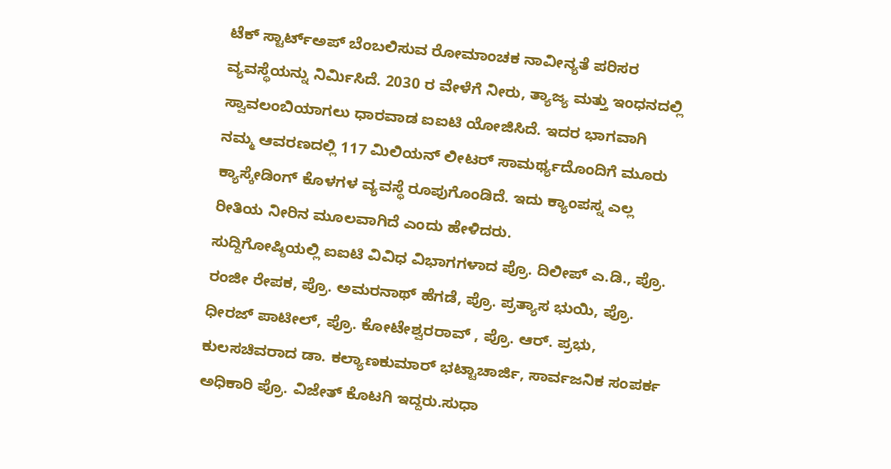ಟೆಕ್ ಸ್ಟಾರ್ಟ್ಅಪ್ ಬೆಂಬಲಿಸುವ ರೋಮಾಂಚಕ ನಾವೀನ್ಯತೆ ಪರಿಸರ ವ್ಯವಸ್ಥೆಯನ್ನು ನಿರ್ಮಿಸಿದೆ. 2030 ರ ವೇಳೆಗೆ ನೀರು, ತ್ಯಾಜ್ಯ ಮತ್ತು ಇಂಧನದಲ್ಲಿ ಸ್ವಾವಲಂಬಿಯಾಗಲು ಧಾರವಾಡ ಐಐಟಿ ಯೋಜಿಸಿದೆ. ಇದರ ಭಾಗವಾಗಿ ನಮ್ಮ ಆವರಣದಲ್ಲಿ 117 ಮಿಲಿಯನ್ ಲೀಟರ್ ಸಾಮರ್ಥ್ಯದೊಂದಿಗೆ ಮೂರು ಕ್ಯಾಸ್ಕೇಡಿಂಗ್ ಕೊಳಗಳ ವ್ಯವಸ್ಥೆ ರೂಪುಗೊಂಡಿದೆ. ಇದು ಕ್ಯಾಂಪಸ್ನ ಎಲ್ಲ ರೀತಿಯ ನೀರಿನ ಮೂಲವಾಗಿದೆ ಎಂದು ಹೇಳಿದರು.
ಸುದ್ದಿಗೋಷ್ಠಿಯಲ್ಲಿ ಐಐಟಿ ವಿವಿಧ ವಿಭಾಗಗಳಾದ ಪ್ರೊ. ದಿಲೀಪ್ ಎ.ಡಿ., ಪ್ರೊ. ರಂಜೀ ರೇಪಕ, ಪ್ರೊ. ಅಮರನಾಥ್ ಹೆಗಡೆ, ಪ್ರೊ. ಪ್ರತ್ಯಾಸ ಭುಯಿ, ಪ್ರೊ. ಧೀರಜ್ ಪಾಟೀಲ್, ಪ್ರೊ. ಕೋಟೇಶ್ವರರಾವ್ , ಪ್ರೊ. ಆರ್. ಪ್ರಭು, ಕುಲಸಚಿವರಾದ ಡಾ. ಕಲ್ಯಾಣಕುಮಾರ್ ಭಟ್ಟಾಚಾರ್ಜಿ, ಸಾರ್ವಜನಿಕ ಸಂಪರ್ಕ ಅಧಿಕಾರಿ ಪ್ರೊ. ವಿಜೇತ್ ಕೊಟಗಿ ಇದ್ದರು.ಸುಧಾ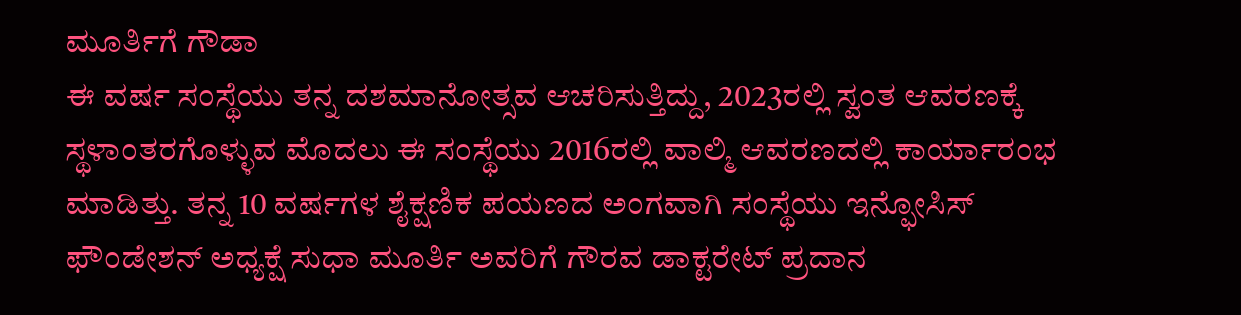ಮೂರ್ತಿಗೆ ಗೌಡಾ
ಈ ವರ್ಷ ಸಂಸ್ಥೆಯು ತನ್ನ ದಶಮಾನೋತ್ಸವ ಆಚರಿಸುತ್ತಿದ್ದು, 2023ರಲ್ಲಿ ಸ್ವಂತ ಆವರಣಕ್ಕೆ ಸ್ಥಳಾಂತರಗೊಳ್ಳುವ ಮೊದಲು ಈ ಸಂಸ್ಥೆಯು 2016ರಲ್ಲಿ ವಾಲ್ಮಿ ಆವರಣದಲ್ಲಿ ಕಾರ್ಯಾರಂಭ ಮಾಡಿತ್ತು. ತನ್ನ 10 ವರ್ಷಗಳ ಶೈಕ್ಷಣಿಕ ಪಯಣದ ಅಂಗವಾಗಿ ಸಂಸ್ಥೆಯು ಇನ್ಫೋಸಿಸ್ ಫೌಂಡೇಶನ್ ಅಧ್ಯಕ್ಷೆ ಸುಧಾ ಮೂರ್ತಿ ಅವರಿಗೆ ಗೌರವ ಡಾಕ್ಟರೇಟ್ ಪ್ರದಾನ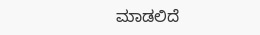ಮಾಡಲಿದೆ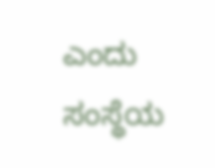ಎಂದು ಸಂಸ್ಥೆಯ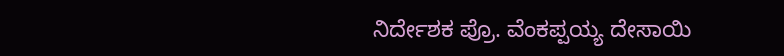ನಿರ್ದೇಶಕ ಪ್ರೊ. ವೆಂಕಪ್ಪಯ್ಯ ದೇಸಾಯಿ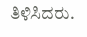ತಿಳಿಸಿದರು.